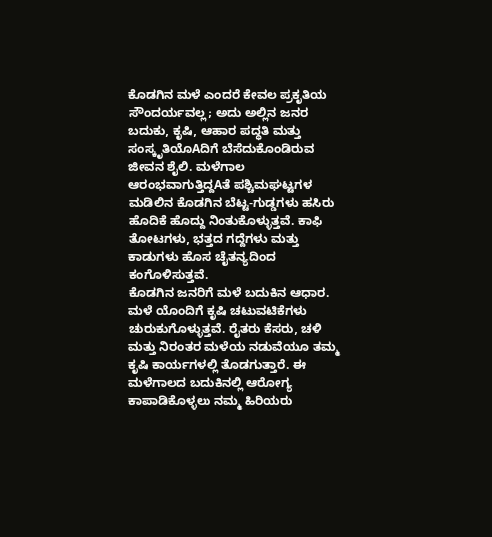ಕೊಡಗಿನ ಮಳೆ ಎಂದರೆ ಕೇವಲ ಪ್ರಕೃತಿಯ ಸೌಂದರ್ಯವಲ್ಲ; ಅದು ಅಲ್ಲಿನ ಜನರ ಬದುಕು, ಕೃಷಿ, ಆಹಾರ ಪದ್ಧತಿ ಮತ್ತು ಸಂಸ್ಕೃತಿಯೊAದಿಗೆ ಬೆಸೆದುಕೊಂಡಿರುವ ಜೀವನ ಶೈಲಿ. ಮಳೆಗಾಲ ಆರಂಭವಾಗುತ್ತಿದ್ದAತೆ ಪಶ್ಚಿಮಘಟ್ಟಗಳ ಮಡಿಲಿನ ಕೊಡಗಿನ ಬೆಟ್ಟ-ಗುಡ್ಡಗಳು ಹಸಿರು ಹೊದಿಕೆ ಹೊದ್ದು ನಿಂತುಕೊಳ್ಳುತ್ತವೆ. ಕಾಫಿ ತೋಟಗಳು, ಭತ್ತದ ಗದ್ದೆಗಳು ಮತ್ತು ಕಾಡುಗಳು ಹೊಸ ಚೈತನ್ಯದಿಂದ ಕಂಗೊಳಿಸುತ್ತವೆ.
ಕೊಡಗಿನ ಜನರಿಗೆ ಮಳೆ ಬದುಕಿನ ಆಧಾರ. ಮಳೆ ಯೊಂದಿಗೆ ಕೃಷಿ ಚಟುವಟಿಕೆಗಳು ಚುರುಕುಗೊಳ್ಳುತ್ತವೆ. ರೈತರು ಕೆಸರು, ಚಳಿ ಮತ್ತು ನಿರಂತರ ಮಳೆಯ ನಡುವೆಯೂ ತಮ್ಮ ಕೃಷಿ ಕಾರ್ಯಗಳಲ್ಲಿ ತೊಡಗುತ್ತಾರೆ. ಈ ಮಳೆಗಾಲದ ಬದುಕಿನಲ್ಲಿ ಆರೋಗ್ಯ ಕಾಪಾಡಿಕೊಳ್ಳಲು ನಮ್ಮ ಹಿರಿಯರು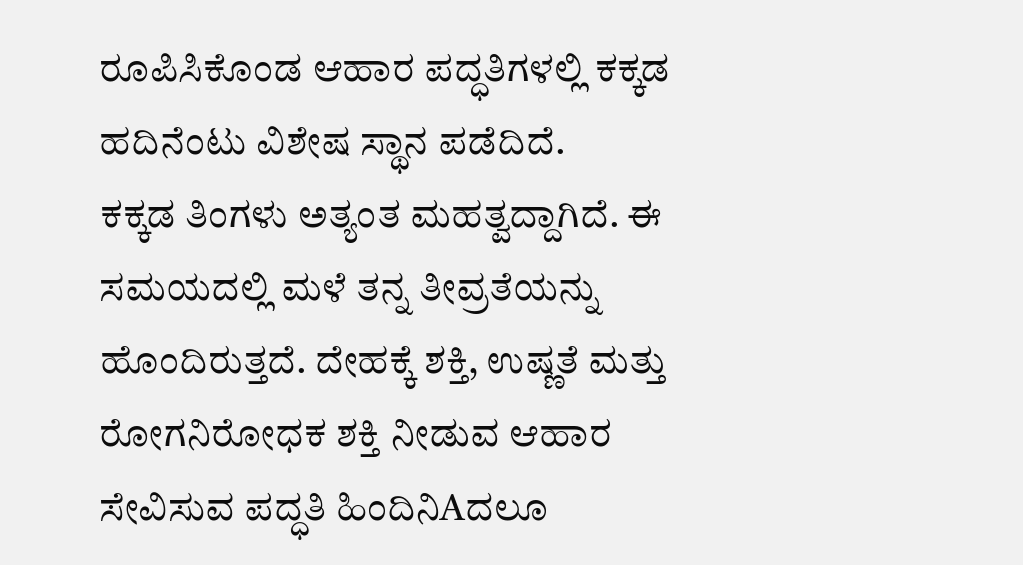ರೂಪಿಸಿಕೊಂಡ ಆಹಾರ ಪದ್ಧತಿಗಳಲ್ಲಿ ಕಕ್ಕಡ ಹದಿನೆಂಟು ವಿಶೇಷ ಸ್ಥಾನ ಪಡೆದಿದೆ.
ಕಕ್ಕಡ ತಿಂಗಳು ಅತ್ಯಂತ ಮಹತ್ವದ್ದಾಗಿದೆ. ಈ ಸಮಯದಲ್ಲಿ ಮಳೆ ತನ್ನ ತೀವ್ರತೆಯನ್ನು ಹೊಂದಿರುತ್ತದೆ. ದೇಹಕ್ಕೆ ಶಕ್ತಿ, ಉಷ್ಣತೆ ಮತ್ತು ರೋಗನಿರೋಧಕ ಶಕ್ತಿ ನೀಡುವ ಆಹಾರ ಸೇವಿಸುವ ಪದ್ಧತಿ ಹಿಂದಿನಿAದಲೂ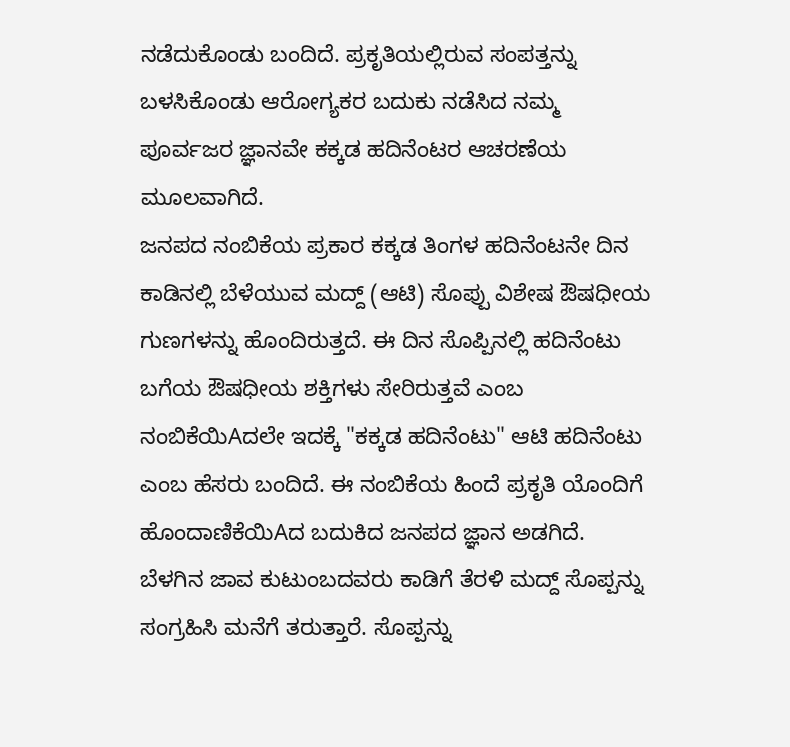ನಡೆದುಕೊಂಡು ಬಂದಿದೆ. ಪ್ರಕೃತಿಯಲ್ಲಿರುವ ಸಂಪತ್ತನ್ನು ಬಳಸಿಕೊಂಡು ಆರೋಗ್ಯಕರ ಬದುಕು ನಡೆಸಿದ ನಮ್ಮ ಪೂರ್ವಜರ ಜ್ಞಾನವೇ ಕಕ್ಕಡ ಹದಿನೆಂಟರ ಆಚರಣೆಯ ಮೂಲವಾಗಿದೆ.
ಜನಪದ ನಂಬಿಕೆಯ ಪ್ರಕಾರ ಕಕ್ಕಡ ತಿಂಗಳ ಹದಿನೆಂಟನೇ ದಿನ ಕಾಡಿನಲ್ಲಿ ಬೆಳೆಯುವ ಮದ್ದ್ (ಆಟಿ) ಸೊಪ್ಪು ವಿಶೇಷ ಔಷಧೀಯ ಗುಣಗಳನ್ನು ಹೊಂದಿರುತ್ತದೆ. ಈ ದಿನ ಸೊಪ್ಪಿನಲ್ಲಿ ಹದಿನೆಂಟು ಬಗೆಯ ಔಷಧೀಯ ಶಕ್ತಿಗಳು ಸೇರಿರುತ್ತವೆ ಎಂಬ ನಂಬಿಕೆಯಿAದಲೇ ಇದಕ್ಕೆ "ಕಕ್ಕಡ ಹದಿನೆಂಟು" ಆಟಿ ಹದಿನೆಂಟು ಎಂಬ ಹೆಸರು ಬಂದಿದೆ. ಈ ನಂಬಿಕೆಯ ಹಿಂದೆ ಪ್ರಕೃತಿ ಯೊಂದಿಗೆ ಹೊಂದಾಣಿಕೆಯಿAದ ಬದುಕಿದ ಜನಪದ ಜ್ಞಾನ ಅಡಗಿದೆ.
ಬೆಳಗಿನ ಜಾವ ಕುಟುಂಬದವರು ಕಾಡಿಗೆ ತೆರಳಿ ಮದ್ದ್ ಸೊಪ್ಪನ್ನು ಸಂಗ್ರಹಿಸಿ ಮನೆಗೆ ತರುತ್ತಾರೆ. ಸೊಪ್ಪನ್ನು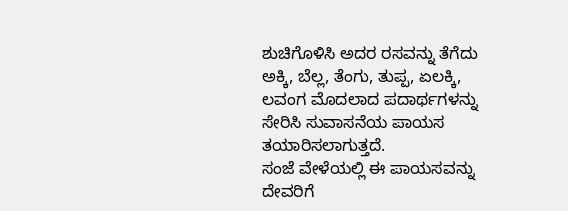ಶುಚಿಗೊಳಿಸಿ ಅದರ ರಸವನ್ನು ತೆಗೆದು ಅಕ್ಕಿ, ಬೆಲ್ಲ, ತೆಂಗು, ತುಪ್ಪ, ಏಲಕ್ಕಿ, ಲವಂಗ ಮೊದಲಾದ ಪದಾರ್ಥಗಳನ್ನು ಸೇರಿಸಿ ಸುವಾಸನೆಯ ಪಾಯಸ ತಯಾರಿಸಲಾಗುತ್ತದೆ.
ಸಂಜೆ ವೇಳೆಯಲ್ಲಿ ಈ ಪಾಯಸವನ್ನು ದೇವರಿಗೆ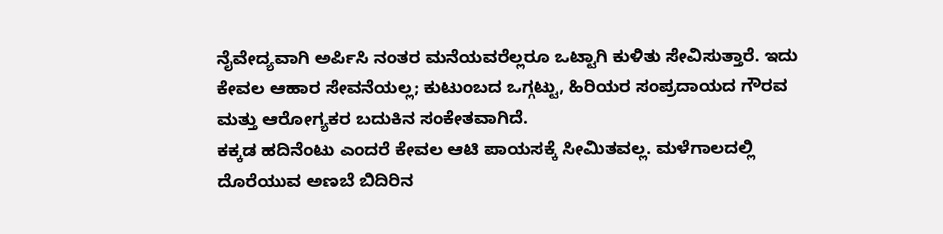ನೈವೇದ್ಯವಾಗಿ ಅರ್ಪಿಸಿ ನಂತರ ಮನೆಯವರೆಲ್ಲರೂ ಒಟ್ಟಾಗಿ ಕುಳಿತು ಸೇವಿಸುತ್ತಾರೆ. ಇದು ಕೇವಲ ಆಹಾರ ಸೇವನೆಯಲ್ಲ; ಕುಟುಂಬದ ಒಗ್ಗಟ್ಟು, ಹಿರಿಯರ ಸಂಪ್ರದಾಯದ ಗೌರವ ಮತ್ತು ಆರೋಗ್ಯಕರ ಬದುಕಿನ ಸಂಕೇತವಾಗಿದೆ.
ಕಕ್ಕಡ ಹದಿನೆಂಟು ಎಂದರೆ ಕೇವಲ ಆಟಿ ಪಾಯಸಕ್ಕೆ ಸೀಮಿತವಲ್ಲ. ಮಳೆಗಾಲದಲ್ಲಿ ದೊರೆಯುವ ಅಣಬೆ ಬಿದಿರಿನ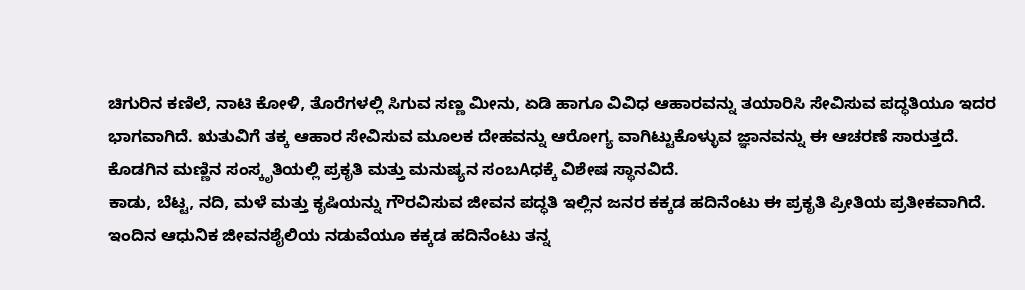ಚಿಗುರಿನ ಕಣಿಲೆ, ನಾಟಿ ಕೋಳಿ, ತೊರೆಗಳಲ್ಲಿ ಸಿಗುವ ಸಣ್ಣ ಮೀನು, ಏಡಿ ಹಾಗೂ ವಿವಿಧ ಆಹಾರವನ್ನು ತಯಾರಿಸಿ ಸೇವಿಸುವ ಪದ್ಧತಿಯೂ ಇದರ ಭಾಗವಾಗಿದೆ. ಋತುವಿಗೆ ತಕ್ಕ ಆಹಾರ ಸೇವಿಸುವ ಮೂಲಕ ದೇಹವನ್ನು ಆರೋಗ್ಯ ವಾಗಿಟ್ಟುಕೊಳ್ಳುವ ಜ್ಞಾನವನ್ನು ಈ ಆಚರಣೆ ಸಾರುತ್ತದೆ.
ಕೊಡಗಿನ ಮಣ್ಣಿನ ಸಂಸ್ಕೃತಿಯಲ್ಲಿ ಪ್ರಕೃತಿ ಮತ್ತು ಮನುಷ್ಯನ ಸಂಬAಧಕ್ಕೆ ವಿಶೇಷ ಸ್ಥಾನವಿದೆ.
ಕಾಡು, ಬೆಟ್ಟ, ನದಿ, ಮಳೆ ಮತ್ತು ಕೃಷಿಯನ್ನು ಗೌರವಿಸುವ ಜೀವನ ಪದ್ಧತಿ ಇಲ್ಲಿನ ಜನರ ಕಕ್ಕಡ ಹದಿನೆಂಟು ಈ ಪ್ರಕೃತಿ ಪ್ರೀತಿಯ ಪ್ರತೀಕವಾಗಿದೆ.
ಇಂದಿನ ಆಧುನಿಕ ಜೀವನಶೈಲಿಯ ನಡುವೆಯೂ ಕಕ್ಕಡ ಹದಿನೆಂಟು ತನ್ನ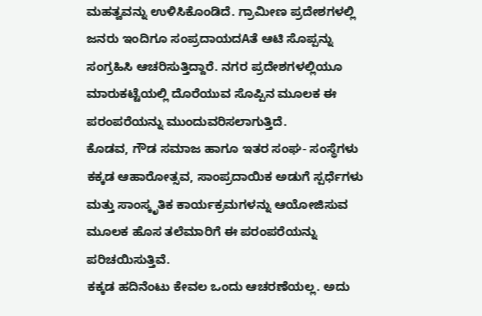ಮಹತ್ವವನ್ನು ಉಳಿಸಿಕೊಂಡಿದೆ. ಗ್ರಾಮೀಣ ಪ್ರದೇಶಗಳಲ್ಲಿ ಜನರು ಇಂದಿಗೂ ಸಂಪ್ರದಾಯದAತೆ ಆಟಿ ಸೊಪ್ಪನ್ನು ಸಂಗ್ರಹಿಸಿ ಆಚರಿಸುತ್ತಿದ್ದಾರೆ. ನಗರ ಪ್ರದೇಶಗಳಲ್ಲಿಯೂ ಮಾರುಕಟ್ಟೆಯಲ್ಲಿ ದೊರೆಯುವ ಸೊಪ್ಪಿನ ಮೂಲಕ ಈ ಪರಂಪರೆಯನ್ನು ಮುಂದುವರಿಸಲಾಗುತ್ತಿದೆ.
ಕೊಡವ, ಗೌಡ ಸಮಾಜ ಹಾಗೂ ಇತರ ಸಂಘ- ಸಂಸ್ಥೆಗಳು ಕಕ್ಕಡ ಆಹಾರೋತ್ಸವ, ಸಾಂಪ್ರದಾಯಿಕ ಅಡುಗೆ ಸ್ಪರ್ಧೆಗಳು ಮತ್ತು ಸಾಂಸ್ಕೃತಿಕ ಕಾರ್ಯಕ್ರಮಗಳನ್ನು ಆಯೋಜಿಸುವ ಮೂಲಕ ಹೊಸ ತಲೆಮಾರಿಗೆ ಈ ಪರಂಪರೆಯನ್ನು ಪರಿಚಯಿಸುತ್ತಿವೆ.
ಕಕ್ಕಡ ಹದಿನೆಂಟು ಕೇವಲ ಒಂದು ಆಚರಣೆಯಲ್ಲ. ಅದು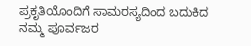ಪ್ರಕೃತಿಯೊಂದಿಗೆ ಸಾಮರಸ್ಯದಿಂದ ಬದುಕಿದ ನಮ್ಮ ಪೂರ್ವಜರ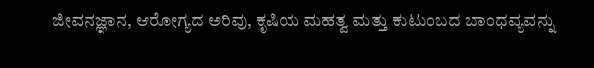ಜೀವನಜ್ಞಾನ, ಆರೋಗ್ಯದ ಅರಿವು, ಕೃಷಿಯ ಮಹತ್ವ ಮತ್ತು ಕುಟುಂಬದ ಬಾಂಧವ್ಯವನ್ನು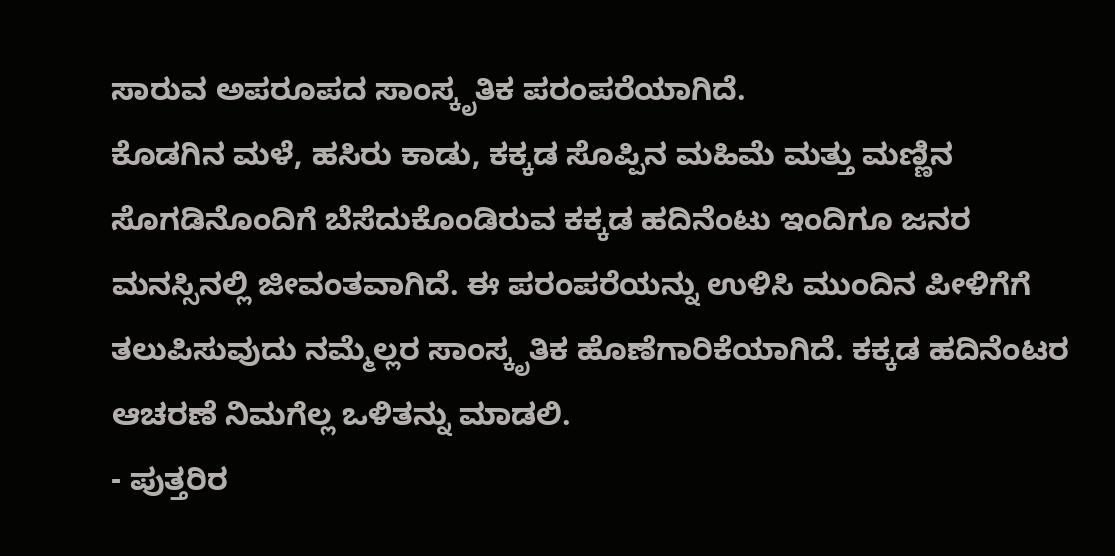ಸಾರುವ ಅಪರೂಪದ ಸಾಂಸ್ಕೃತಿಕ ಪರಂಪರೆಯಾಗಿದೆ.
ಕೊಡಗಿನ ಮಳೆ, ಹಸಿರು ಕಾಡು, ಕಕ್ಕಡ ಸೊಪ್ಪಿನ ಮಹಿಮೆ ಮತ್ತು ಮಣ್ಣಿನ ಸೊಗಡಿನೊಂದಿಗೆ ಬೆಸೆದುಕೊಂಡಿರುವ ಕಕ್ಕಡ ಹದಿನೆಂಟು ಇಂದಿಗೂ ಜನರ ಮನಸ್ಸಿನಲ್ಲಿ ಜೀವಂತವಾಗಿದೆ. ಈ ಪರಂಪರೆಯನ್ನು ಉಳಿಸಿ ಮುಂದಿನ ಪೀಳಿಗೆಗೆ ತಲುಪಿಸುವುದು ನಮ್ಮೆಲ್ಲರ ಸಾಂಸ್ಕೃತಿಕ ಹೊಣೆಗಾರಿಕೆಯಾಗಿದೆ. ಕಕ್ಕಡ ಹದಿನೆಂಟರ ಆಚರಣೆ ನಿಮಗೆಲ್ಲ ಒಳಿತನ್ನು ಮಾಡಲಿ.
- ಪುತ್ತರಿರ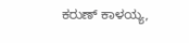ಕರುಣ್ ಕಾಳಯ್ಯ,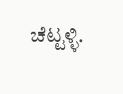ಚೆಟ್ಟಳ್ಳಿ.